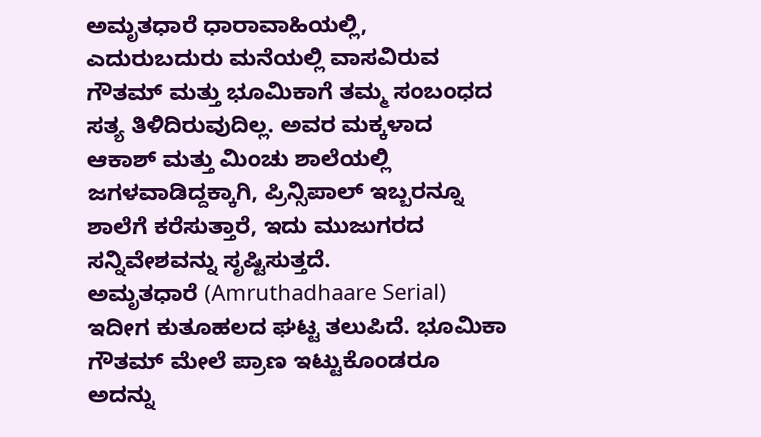ಅಮೃತಧಾರೆ ಧಾರಾವಾಹಿಯಲ್ಲಿ, ಎದುರುಬದುರು ಮನೆಯಲ್ಲಿ ವಾಸವಿರುವ ಗೌತಮ್ ಮತ್ತು ಭೂಮಿಕಾಗೆ ತಮ್ಮ ಸಂಬಂಧದ ಸತ್ಯ ತಿಳಿದಿರುವುದಿಲ್ಲ. ಅವರ ಮಕ್ಕಳಾದ ಆಕಾಶ್ ಮತ್ತು ಮಿಂಚು ಶಾಲೆಯಲ್ಲಿ ಜಗಳವಾಡಿದ್ದಕ್ಕಾಗಿ, ಪ್ರಿನ್ಸಿಪಾಲ್ ಇಬ್ಬರನ್ನೂ ಶಾಲೆಗೆ ಕರೆಸುತ್ತಾರೆ, ಇದು ಮುಜುಗರದ ಸನ್ನಿವೇಶವನ್ನು ಸೃಷ್ಟಿಸುತ್ತದೆ.
ಅಮೃತಧಾರೆ (Amruthadhaare Serial) ಇದೀಗ ಕುತೂಹಲದ ಘಟ್ಟ ತಲುಪಿದೆ. ಭೂಮಿಕಾ ಗೌತಮ್ ಮೇಲೆ ಪ್ರಾಣ ಇಟ್ಟುಕೊಂಡರೂ ಅದನ್ನು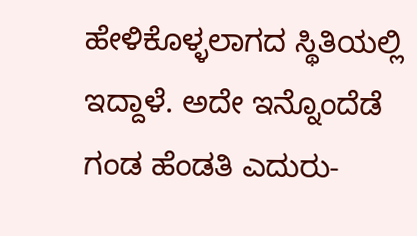ಹೇಳಿಕೊಳ್ಳಲಾಗದ ಸ್ಥಿತಿಯಲ್ಲಿ ಇದ್ದಾಳೆ. ಅದೇ ಇನ್ನೊಂದೆಡೆ ಗಂಡ ಹೆಂಡತಿ ಎದುರು-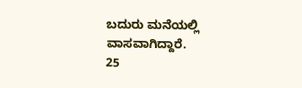ಬದುರು ಮನೆಯಲ್ಲಿ ವಾಸವಾಗಿದ್ದಾರೆ.
25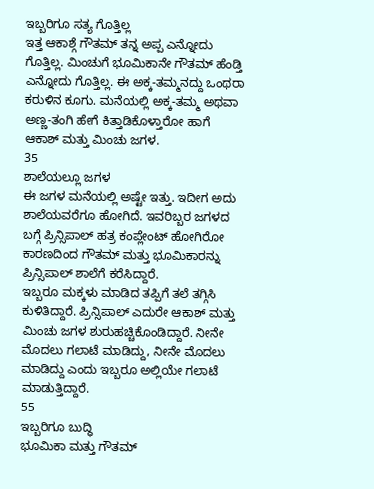ಇಬ್ಬರಿಗೂ ಸತ್ಯ ಗೊತ್ತಿಲ್ಲ
ಇತ್ತ ಆಕಾಶ್ಗೆ ಗೌತಮ್ ತನ್ನ ಅಪ್ಪ ಎನ್ನೋದು ಗೊತ್ತಿಲ್ಲ. ಮಿಂಚುಗೆ ಭೂಮಿಕಾನೇ ಗೌತಮ್ ಹೆಂಡ್ತಿ ಎನ್ನೋದು ಗೊತ್ತಿಲ್ಲ. ಈ ಅಕ್ಕ-ತಮ್ಮನದ್ದು ಒಂಥರಾ ಕರುಳಿನ ಕೂಗು. ಮನೆಯಲ್ಲಿ ಅಕ್ಕ-ತಮ್ಮ ಅಥವಾ ಅಣ್ಣ-ತಂಗಿ ಹೇಗೆ ಕಿತ್ತಾಡಿಕೊಳ್ತಾರೋ ಹಾಗೆ ಆಕಾಶ್ ಮತ್ತು ಮಿಂಚು ಜಗಳ.
35
ಶಾಲೆಯಲ್ಲೂ ಜಗಳ
ಈ ಜಗಳ ಮನೆಯಲ್ಲಿ ಅಷ್ಟೇ ಇತ್ತು. ಇದೀಗ ಅದು ಶಾಲೆಯವರೆಗೂ ಹೋಗಿದೆ. ಇವರಿಬ್ಬರ ಜಗಳದ ಬಗ್ಗೆ ಪ್ರಿನ್ಸಿಪಾಲ್ ಹತ್ರ ಕಂಪ್ಲೇಂಟ್ ಹೋಗಿರೋ ಕಾರಣದಿಂದ ಗೌತಮ್ ಮತ್ತು ಭೂಮಿಕಾರನ್ನು ಪ್ರಿನ್ಸಿಪಾಲ್ ಶಾಲೆಗೆ ಕರೆಸಿದ್ದಾರೆ.
ಇಬ್ಬರೂ ಮಕ್ಕಳು ಮಾಡಿದ ತಪ್ಪಿಗೆ ತಲೆ ತಗ್ಗಿಸಿ ಕುಳಿತಿದ್ದಾರೆ. ಪ್ರಿನ್ಸಿಪಾಲ್ ಎದುರೇ ಆಕಾಶ್ ಮತ್ತು ಮಿಂಚು ಜಗಳ ಶುರುಹಚ್ಚಿಕೊಂಡಿದ್ದಾರೆ. ನೀನೇ ಮೊದಲು ಗಲಾಟೆ ಮಾಡಿದ್ದು, ನೀನೇ ಮೊದಲು ಮಾಡಿದ್ದು ಎಂದು ಇಬ್ಬರೂ ಅಲ್ಲಿಯೇ ಗಲಾಟೆ ಮಾಡುತ್ತಿದ್ದಾರೆ.
55
ಇಬ್ಬರಿಗೂ ಬುದ್ಧಿ
ಭೂಮಿಕಾ ಮತ್ತು ಗೌತಮ್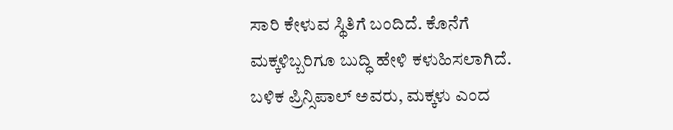ಸಾರಿ ಕೇಳುವ ಸ್ಥಿತಿಗೆ ಬಂದಿದೆ. ಕೊನೆಗೆ ಮಕ್ಕಳಿಬ್ಬರಿಗೂ ಬುದ್ಧಿ ಹೇಳಿ ಕಳುಹಿಸಲಾಗಿದೆ. ಬಳಿಕ ಪ್ರಿನ್ಸಿಪಾಲ್ ಅವರು, ಮಕ್ಕಳು ಎಂದ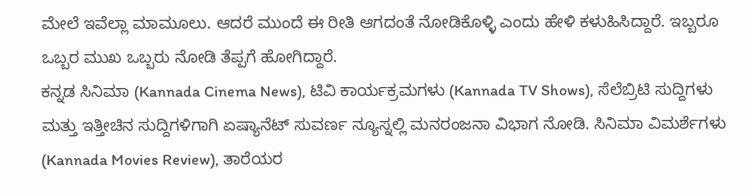ಮೇಲೆ ಇವೆಲ್ಲಾ ಮಾಮೂಲು. ಆದರೆ ಮುಂದೆ ಈ ರೀತಿ ಆಗದಂತೆ ನೋಡಿಕೊಳ್ಳಿ ಎಂದು ಹೇಳಿ ಕಳುಹಿಸಿದ್ದಾರೆ. ಇಬ್ಬರೂ ಒಬ್ಬರ ಮುಖ ಒಬ್ಬರು ನೋಡಿ ತೆಪ್ಪಗೆ ಹೋಗಿದ್ದಾರೆ.
ಕನ್ನಡ ಸಿನಿಮಾ (Kannada Cinema News), ಟಿವಿ ಕಾರ್ಯಕ್ರಮಗಳು (Kannada TV Shows), ಸೆಲೆಬ್ರಿಟಿ ಸುದ್ದಿಗಳು ಮತ್ತು ಇತ್ತೀಚಿನ ಸುದ್ದಿಗಳಿಗಾಗಿ ಏಷ್ಯಾನೆಟ್ ಸುವರ್ಣ ನ್ಯೂಸ್ನಲ್ಲಿ ಮನರಂಜನಾ ವಿಭಾಗ ನೋಡಿ. ಸಿನಿಮಾ ವಿಮರ್ಶೆಗಳು (Kannada Movies Review), ತಾರೆಯರ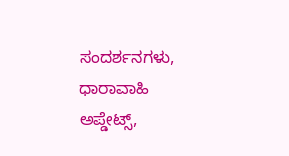ಸಂದರ್ಶನಗಳು, ಧಾರಾವಾಹಿ ಅಪ್ಡೇಟ್ಸ್,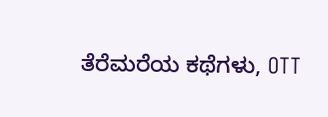ತೆರೆಮರೆಯ ಕಥೆಗಳು, OTT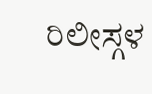ರಿಲೀಸ್ಗಳ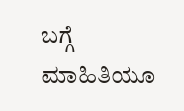ಬಗ್ಗೆ ಮಾಹಿತಿಯೂ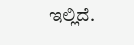ಇಲ್ಲಿದೆ.